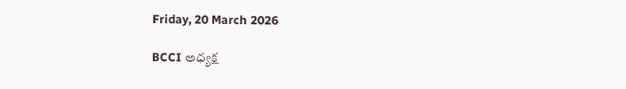Friday, 20 March 2026

BCCI అధ్యక్ష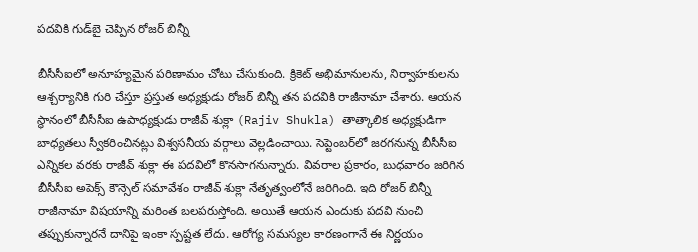పదవికి గుడ్‌బై చెప్పిన రోజర్ బిన్నీ

బీసీసీఐలో అనూహ్యమైన పరిణామం చోటు చేసుకుంది. క్రికెట్ అభిమానులను, నిర్వాహకులను ఆశ్చర్యానికి గురి చేస్తూ ప్రస్తుత అధ్యక్షుడు రోజర్ బిన్నీ తన పదవికి రాజీనామా చేశారు. ఆయన స్థానంలో బీసీసీఐ ఉపాధ్యక్షుడు రాజీవ్ శుక్లా (Rajiv Shukla) తాత్కాలిక అధ్యక్షుడిగా బాధ్యతలు స్వీకరించినట్లు విశ్వసనీయ వర్గాలు వెల్లడించాయి. సెప్టెంబర్‌లో జరగనున్న బీసీసీఐ ఎన్నికల వరకు రాజీవ్ శుక్లా ఈ పదవిలో కొనసాగనున్నారు. వివరాల ప్రకారం, బుధవారం జరిగిన బీసీసీఐ అపెక్స్ కౌన్సెల్ సమావేశం రాజీవ్ శుక్లా నేతృత్వంలోనే జరిగింది. ఇది రోజర్ బిన్నీ రాజీనామా విషయాన్ని మరింత బలపరుస్తోంది. అయితే ఆయన ఎందుకు పదవి నుంచి తప్పుకున్నారనే దానిపై ఇంకా స్పష్టత లేదు. ఆరోగ్య సమస్యల కారణంగానే ఈ నిర్ణయం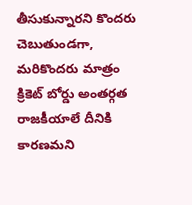తీసుకున్నారని కొందరు చెబుతుండగా, మరికొందరు మాత్రం క్రికెట్ బోర్డు అంతర్గత రాజకీయాలే దీనికి కారణమని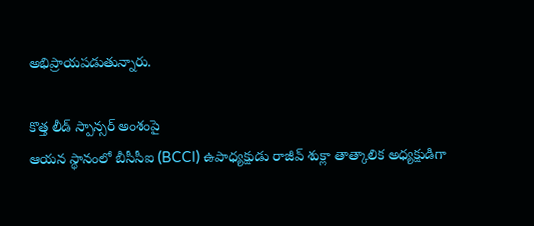అభిప్రాయపడుతున్నారు.

కొత్త లీడ్ స్పాన్సర్ అంశంపై
ఆయన స్థానంలో బీసీసీఐ (BCCI) ఉపాధ్యక్షుడు రాజీవ్ శుక్లా తాత్కాలిక అధ్యక్షుడిగా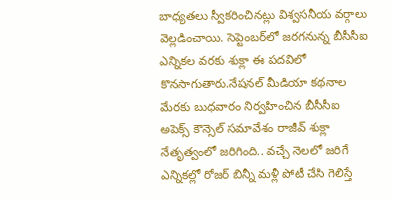బాధ్యతలు స్వీకరించినట్లు విశ్వసనీయ వర్గాలు వెల్లడించాయి. సెప్టెంబర్‌లో జరగనున్న బీసీసీఐ ఎన్నికల వరకు శుక్లా ఈ పదవిలో కొనసాగుతారు.నేషనల్ మీడియా కథనాల మేరకు బుధవారం నిర్వహించిన బీసీసీఐ అపెక్స్ కౌన్సెల్ సమావేశం రాజీవ్ శుక్లా నేతృత్వంలో జరిగింది.. వచ్చే నెలలో జరిగే ఎన్నికల్లో రోజర్ బిన్నీ మళ్లీ పోటీ చేసి గెలిస్తే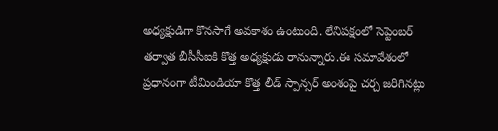అధ్యక్షుడిగా కొనసాగే అవకాశం ఉంటుంది. లేనిపక్షంలో సెప్టెంబర్ తర్వాత బీసీసీఐకి కొత్త అధ్యక్షుడు రానున్నారు.ఈ సమావేశంలో ప్రధానంగా టీమిండియా కొత్త లీడ్ స్పాన్సర్ అంశంపై చర్చ జరిగినట్లు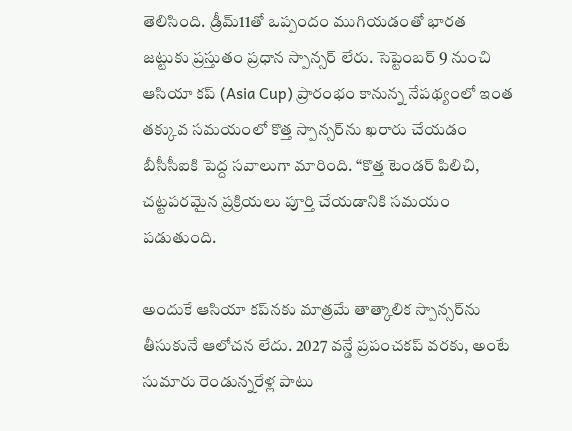తెలిసింది. డ్రీమ్11తో ఒప్పందం ముగియడంతో భారత జట్టుకు ప్రస్తుతం ప్రధాన స్పాన్సర్ లేరు. సెప్టెంబర్ 9 నుంచి ఆసియా కప్ (Asia Cup) ప్రారంభం కానున్న నేపథ్యంలో ఇంత తక్కువ సమయంలో కొత్త స్పాన్సర్‌ను ఖరారు చేయడం బీసీసీఐకి పెద్ద సవాలుగా మారింది. “కొత్త టెండర్ పిలిచి, చట్టపరమైన ప్రక్రియలు పూర్తి చేయడానికి సమయం పడుతుంది.

అందుకే ఆసియా కప్‌నకు మాత్రమే తాత్కాలిక స్పాన్సర్‌ను తీసుకునే ఆలోచన లేదు. 2027 వన్డే ప్రపంచకప్ వరకు, అంటే సుమారు రెండున్నరేళ్ల పాటు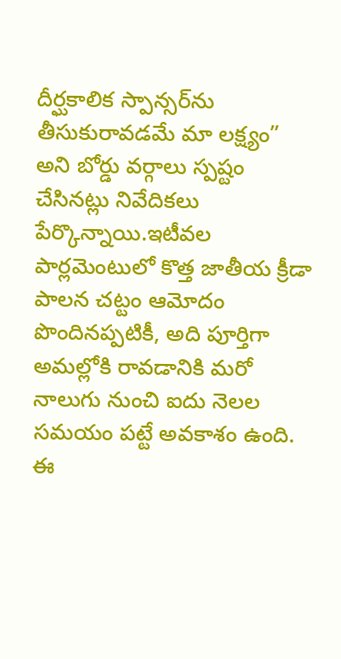దీర్ఘకాలిక స్పాన్సర్‌ను తీసుకురావడమే మా లక్ష్యం” అని బోర్డు వర్గాలు స్పష్టం చేసినట్లు నివేదికలు పేర్కొన్నాయి.ఇటీవల పార్లమెంటులో కొత్త జాతీయ క్రీడా పాలన చట్టం ఆమోదం పొందినప్పటికీ, అది పూర్తిగా అమల్లోకి రావడానికి మరో నాలుగు నుంచి ఐదు నెలల సమయం పట్టే అవకాశం ఉంది. ఈ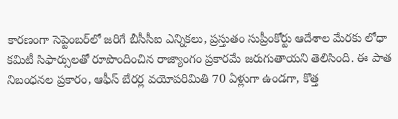కారణంగా సెప్టెంబర్‌లో జరిగే బీసీసీఐ ఎన్నికలు, ప్రస్తుతం సుప్రీంకోర్టు ఆదేశాల మేరకు లోధా కమిటీ సిఫార్సులతో రూపొందించిన రాజ్యాంగం ప్రకారమే జరుగుతాయని తెలిసింది. ఈ పాత నిబంధనల ప్రకారం, ఆఫీస్ బేరర్ల వయోపరిమితి 70 ఏళ్లుగా ఉండగా, కొత్త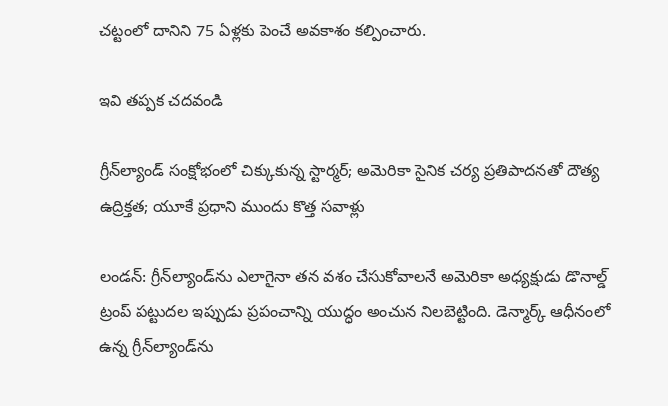చట్టంలో దానిని 75 ఏళ్లకు పెంచే అవకాశం కల్పించారు.

ఇవి తప్పక చదవండి

గ్రీన్‌ల్యాండ్ సంక్షోభంలో చిక్కుకున్న స్టార్మర్; అమెరికా సైనిక చర్య ప్రతిపాదనతో దౌత్య ఉద్రిక్తత; యూకే ప్రధాని ముందు కొత్త సవాళ్లు

లండన్: గ్రీన్‌ల్యాండ్‌ను ఎలాగైనా తన వశం చేసుకోవాలనే అమెరికా అధ్యక్షుడు డొనాల్డ్ ట్రంప్ పట్టుదల ఇప్పుడు ప్రపంచాన్ని యుద్ధం అంచున నిలబెట్టింది. డెన్మార్క్ ఆధీనంలో ఉన్న గ్రీన్‌ల్యాండ్‌ను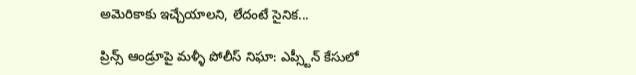అమెరికాకు ఇచ్చేయాలని, లేదంటే సైనిక...

ప్రిన్స్ ఆండ్రూపై మళ్ళీ పోలీస్ నిఘా: ఎప్స్టీన్ కేసులో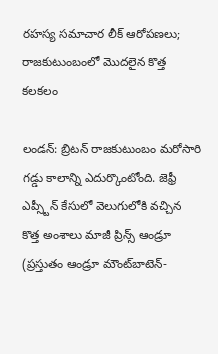రహస్య సమాచార లీక్ ఆరోపణలు; రాజకుటుంబంలో మొదలైన కొత్త కలకలం

లండన్: బ్రిటన్ రాజకుటుంబం మరోసారి గడ్డు కాలాన్ని ఎదుర్కొంటోంది. జెఫ్రీ ఎప్స్టీన్ కేసులో వెలుగులోకి వచ్చిన కొత్త అంశాలు మాజీ ప్రిన్స్ ఆండ్రూ (ప్రస్తుతం ఆండ్రూ మౌంట్‌బాటెన్-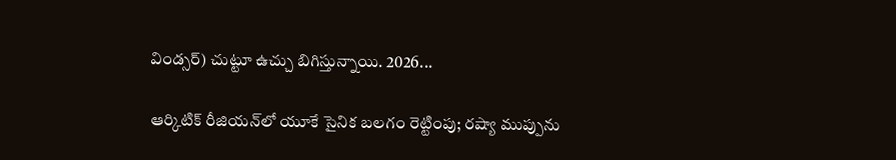విండ్సర్) చుట్టూ ఉచ్చు బిగిస్తున్నాయి. 2026...

ఆర్కిటిక్ రీజియన్‌లో యూకే సైనిక బలగం రెట్టింపు; రష్యా ముప్పును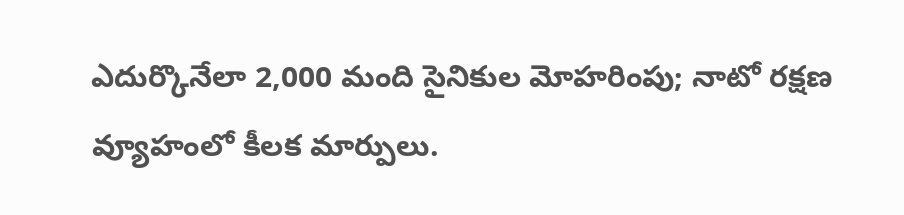ఎదుర్కొనేలా 2,000 మంది సైనికుల మోహరింపు; నాటో రక్షణ వ్యూహంలో కీలక మార్పులు.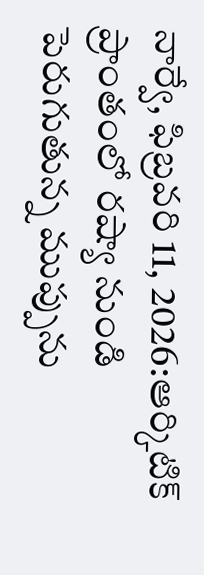నార్వే, ఫిబ్రవరి 11, 2026:ఆర్కిటిక్ ప్రాంతంలో రష్యా నుండి పెరుగుతున్న ముప్పును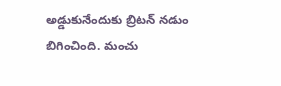అడ్డుకునేందుకు బ్రిటన్ నడుం బిగించింది. మంచు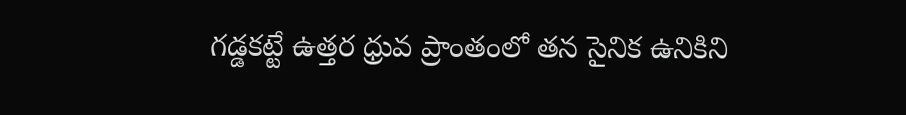గడ్డకట్టే ఉత్తర ధ్రువ ప్రాంతంలో తన సైనిక ఉనికిని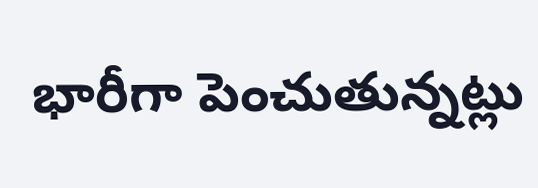భారీగా పెంచుతున్నట్లు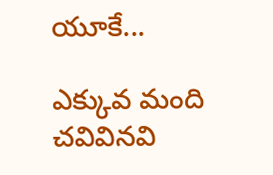యూకే...

ఎక్కువ మంది చవివినవి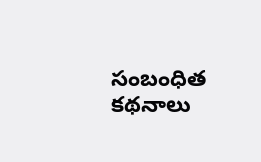సంబంధిత కథనాలు